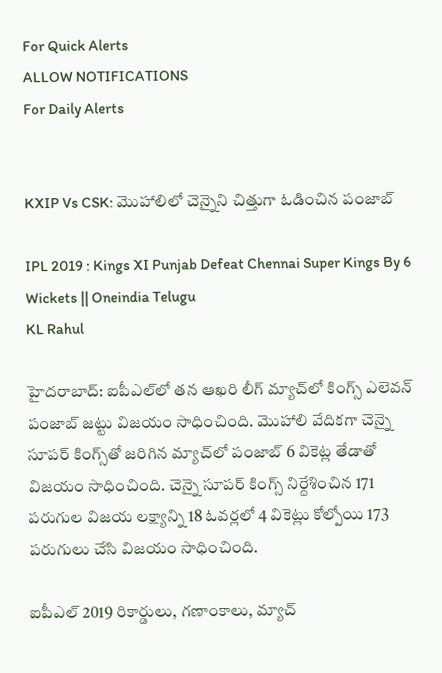For Quick Alerts
ALLOW NOTIFICATIONS
For Daily Alerts


KXIP Vs CSK: మొహాలిలో చెన్నైని చిత్తుగా ఓడించిన పంజాబ్

IPL 2019 : Kings XI Punjab Defeat Chennai Super Kings By 6 Wickets || Oneindia Telugu
KL Rahul

హైదరాబాద్: ఐపీఎల్‌లో తన ఆఖరి లీగ్ మ్యాచ్‌లో కింగ్స్ ఎలెవన్ పంజాబ్ జట్టు విజయం సాధించింది. మొహాలి వేదికగా చెన్నై సూపర్ కింగ్స్‌తో జరిగిన మ్యాచ్‌లో పంజాబ్ 6 వికెట్ల తేడాతో విజయం సాధించింది. చెన్నై సూపర్ కింగ్స్ నిర్దేశించిన 171 పరుగుల విజయ లక్ష్యాన్ని 18 ఓవర్లలో 4 వికెట్లు కోల్పోయి 173 పరుగులు చేసి విజయం సాధించింది.

ఐపీఎల్ 2019 రికార్డులు, గణాంకాలు, మ్యాచ్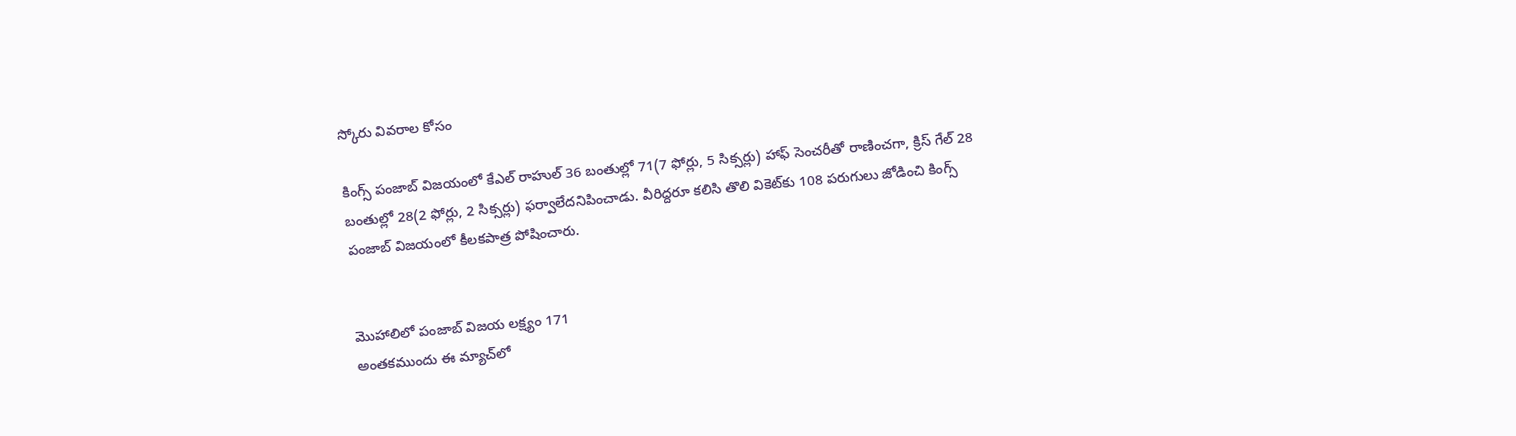స్కోరు వివరాల కోసం

కింగ్స్‌ పంజాబ్‌ విజయంలో కేఎల్‌ రాహుల్‌ 36 బంతుల్లో 71(7 ఫోర్లు, 5 సిక్సర్లు) హాఫ్ సెంచరీతో రాణించగా, క్రిస్‌ గేల్‌ 28 బంతుల్లో 28(2 ఫోర్లు, 2 సిక్సర్లు) ఫర్వాలేదనిపించాడు. వీరిద్దరూ కలిసి తొలి వికెట్‌కు 108 పరుగులు జోడించి కింగ్స్‌ పంజాబ్‌ విజయంలో కీలకపాత్ర పోషించారు.


మొహాలిలో పంజాబ్ విజయ లక్ష్యం 171
అంతకముందు ఈ మ్యాచ్‌లో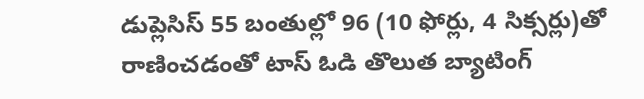డుప్లెసిస్ 55 బంతుల్లో 96 (10 ఫోర్లు, 4 సిక్సర్లు)తో రాణించడంతో టాస్ ఓడి తొలుత బ్యాటింగ్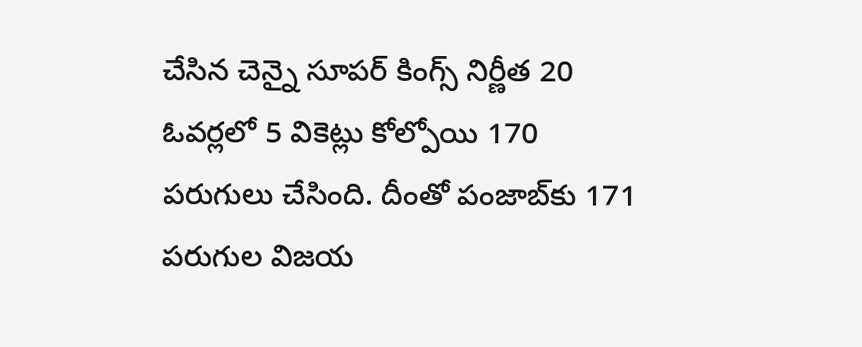చేసిన చెన్నై సూపర్ కింగ్స్ నిర్ణీత 20 ఓవర్లలో 5 వికెట్లు కోల్పోయి 170 పరుగులు చేసింది. దీంతో పంజాబ్‌కు 171 పరుగుల విజయ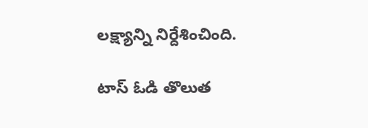లక్ష్యాన్ని నిర్దేశించింది.

టాస్‌ ఓడి తొలుత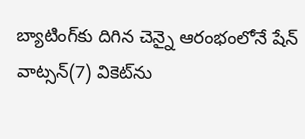బ్యాటింగ్‌కు దిగిన చెన్నై ఆరంభంలోనే షేన్‌ వాట్సన్‌(7) వికెట్‌ను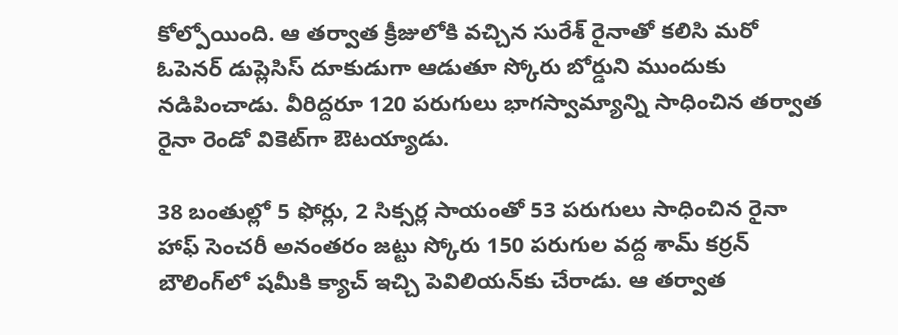కోల్పోయింది. ఆ తర్వాత క్రీజులోకి వచ్చిన సురేశ్ రైనాతో కలిసి మరో ఓపెనర్ డుప్లెసిస్ దూకుడుగా ఆడుతూ స్కోరు బోర్డుని ముందుకు నడిపించాడు. వీరిద్దరూ 120 పరుగులు భాగస్వామ్యాన్ని సాధించిన తర్వాత రైనా రెండో వికెట్‌గా ఔటయ్యాడు.

38 బంతుల్లో 5 ఫోర్లు, 2 సిక్సర్ల సాయంతో 53 పరుగులు సాధించిన రైనా హాఫ్ సెంచరీ అనంతరం జట్టు స్కోరు 150 పరుగుల వద్ద శామ్ కర్రన్ బౌలింగ్‌లో షమీకి క్యాచ్ ఇచ్చి పెవిలియన్‌కు చేరాడు. ఆ తర్వాత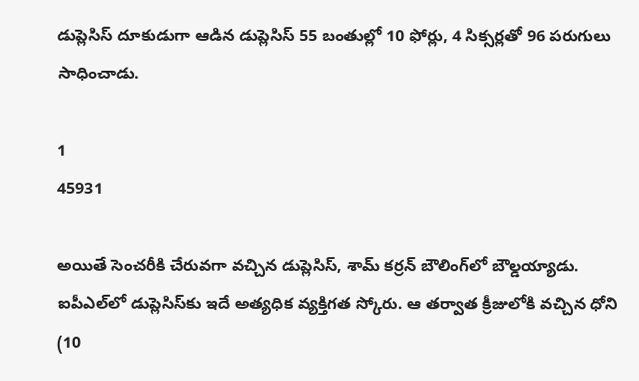డుప్లెసిస్ దూకుడుగా ఆడిన డుప్లెసిస్ 55 బంతుల్లో 10 ఫోర్లు, 4 సిక్సర్లతో 96 పరుగులు సాధించాడు.

1
45931

అయితే సెంచరీకి చేరువగా వచ్చిన డుప్లెసిస్‌, శామ్ కర్రన్ బౌలింగ్‌లో బౌల్డయ్యాడు. ఐపీఎల్‌లో డుప్లెసిస్‌కు ఇదే అత్యధిక వ్యక్తిగత స్కోరు. ఆ తర్వాత క్రీజులోకి వచ్చిన ధోని (10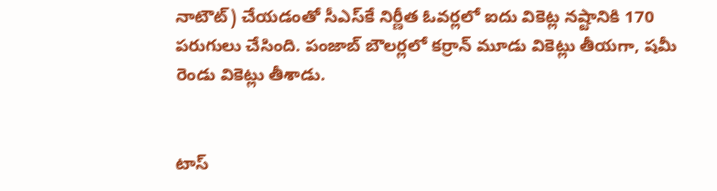నాటౌట్) చేయడంతో సీఎస్‌కే నిర్ణీత ఓవర్లలో ఐదు వికెట్ల నష్టానికి 170 పరుగులు చేసింది. పంజాబ్‌ బౌలర్లలో కర్రాన్ మూడు వికెట్లు తీయగా, షమీ రెండు వికెట్లు తీశాడు.


టాస్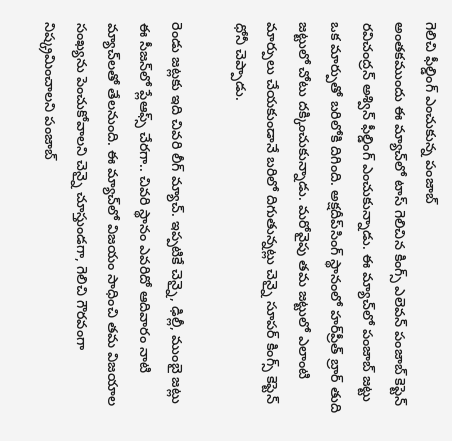గెలిచి ఫీల్డింగ్ ఎంచుకున్న పంజాబ్
అంతకముందు ఈ మ్యాచ్‌లో టాస్ గెలిచిన కింగ్స్ ఎలెవన్ పంజాబ్ కెప్టెన్ రవిచంద్రన్ అశ్విన్ ఫీల్డింగ్ ఎంచుకున్నాడు. ఈ మ్యాచ్‌లో పంజాబ్ జట్టు ఒక మార్పుతో బరిలోకి దిగింది. అక్షదీప్‌సింగ్‌ స్థానంలో హర్‌ప్రీత్‌ బ్రార్‌ తుది జట్టులో చోటు దక్కించుకున్నాడు. మరోవైపు తమ జట్టులో ఎలాంటి మార్పులు చేయకుండానే బరిలో దిగుతున్నట్లు చెన్నై సూపర్ కింగ్స్ కెప్టెన్ ధోనీ చెప్పాడు.

రెండు జట్లకు ఇది చివరి లీగ్ మ్యాచ్. ఇప్పటికే చెన్నై, ఢిల్లీ, ముంబై జట్లు ఈ సీజన్‌లో ప్లేఆఫ్స్‌ చేరగా.. చివరి స్థానం ఎవరిదో ఆదివారం నాటి మ్యాచ్‌లతో తేలనుంది. ఈ మ్యాచ్‌లో విజయం సాధించి తమ విజయాల సంఖ్యను పెంచుకోవాలని చెన్నై చూస్తుండగా, గెలిచి గౌరవంగా నిష్క్రమించాలని పంజాబ్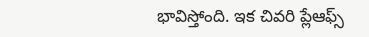భావిస్తోంది. ఇక చివరి ప్లేఆఫ్స్‌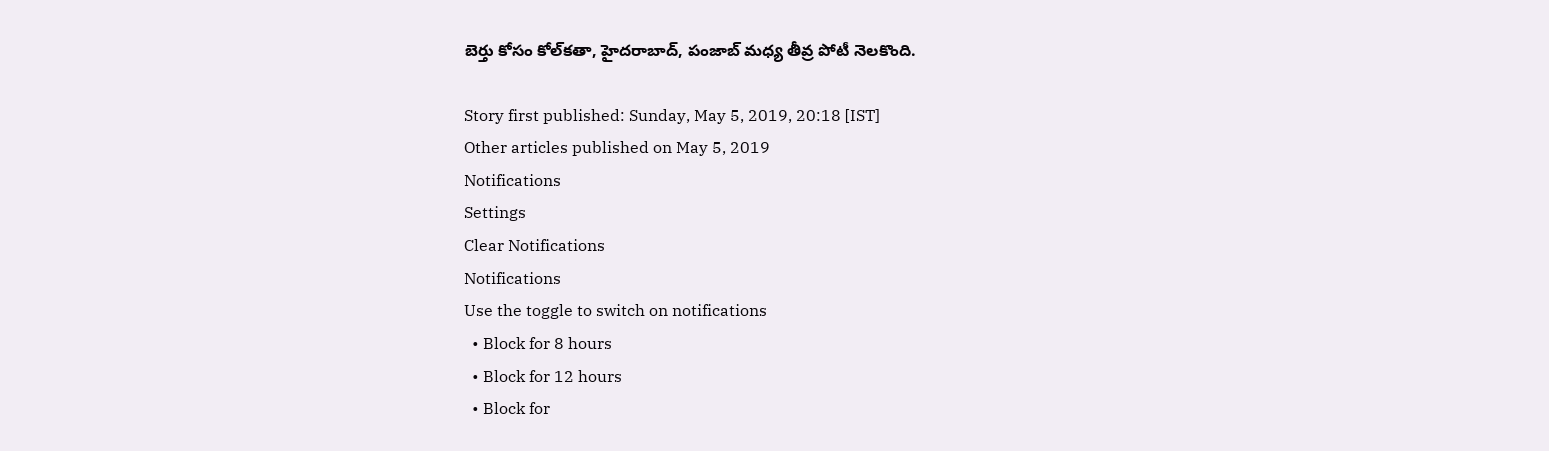బెర్తు కోసం కోల్‌కతా, హైదరాబాద్‌, పంజాబ్‌ మధ్య తీవ్ర పోటీ నెలకొంది.

Story first published: Sunday, May 5, 2019, 20:18 [IST]
Other articles published on May 5, 2019
Notifications
Settings
Clear Notifications
Notifications
Use the toggle to switch on notifications
  • Block for 8 hours
  • Block for 12 hours
  • Block for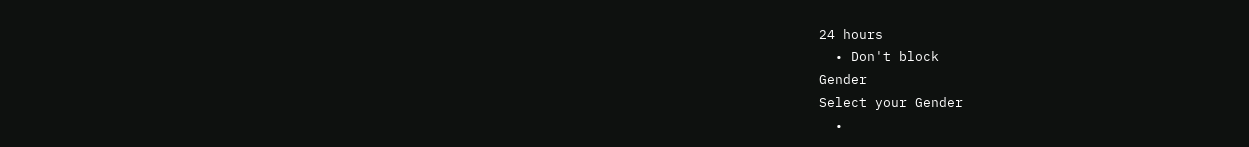24 hours
  • Don't block
Gender
Select your Gender
  •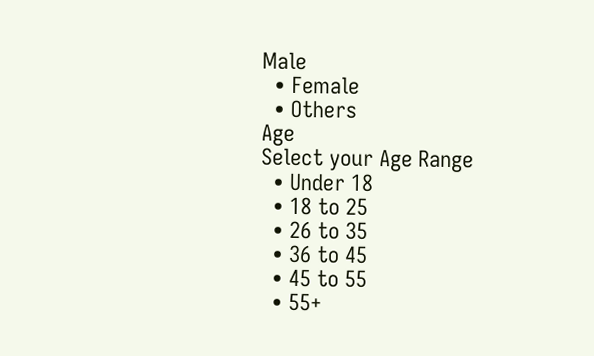Male
  • Female
  • Others
Age
Select your Age Range
  • Under 18
  • 18 to 25
  • 26 to 35
  • 36 to 45
  • 45 to 55
  • 55+